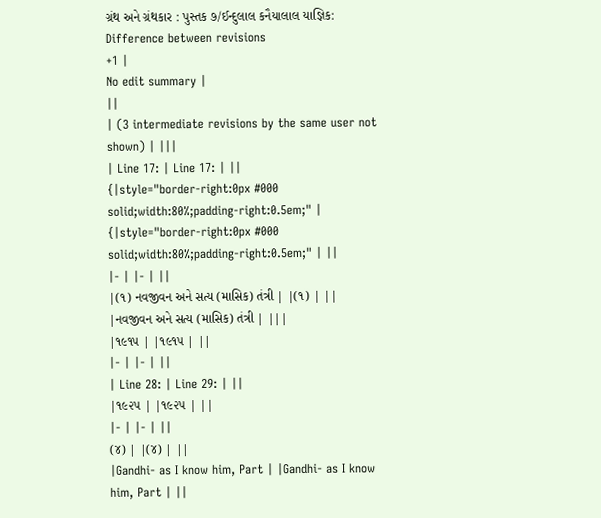ગ્રંથ અને ગ્રંથકાર : પુસ્તક ૭/ઈન્દુલાલ કનૈયાલાલ યાજ્ઞિક: Difference between revisions
+1 |
No edit summary |
||
| (3 intermediate revisions by the same user not shown) | |||
| Line 17: | Line 17: | ||
{|style="border-right:0px #000 solid;width:80%;padding-right:0.5em;" | {|style="border-right:0px #000 solid;width:80%;padding-right:0.5em;" | ||
|- | |- | ||
|(૧) નવજીવન અને સત્ય (માસિક) તંત્રી | |(૧) | ||
|નવજીવન અને સત્ય (માસિક) તંત્રી | |||
|૧૯૧૫ | |૧૯૧૫ | ||
|- | |- | ||
| Line 28: | Line 29: | ||
|૧૯૨૫ | |૧૯૨૫ | ||
|- | |- | ||
(૪) | |(૪) | ||
|Gandhi- as I know him, Part | |Gandhi- as I know him, Part | ||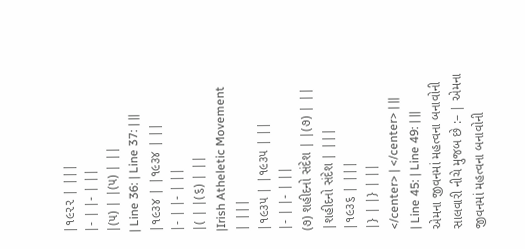|૧૯૨૨ | |||
|- | |- | ||
|(૫) | |(૫) | ||
| Line 36: | Line 37: | ||
|૧૯૩૪ | |૧૯૩૪ | ||
|- | |- | ||
|( | |(૬) | ||
|Irish Atheletic Movement | |||
|૧૯૩૫ | |૧૯૩૫ | ||
|- | |- | ||
(૭) શહીદનો સંદેશ | |(૭) | ||
|શહીદનો સંદેશ | |||
|૧૯૩૬ | |||
|} | |} | ||
</center> | </center> | ||
| Line 45: | Line 49: | ||
એમના જીવનમાં મહત્વના બનાવોની સાલવારી નીચે મુજબ છે :– | એમના જીવનમાં મહત્વના બનાવોની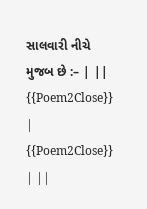સાલવારી નીચે મુજબ છે :– | ||
{{Poem2Close}} | {{Poem2Close}} | ||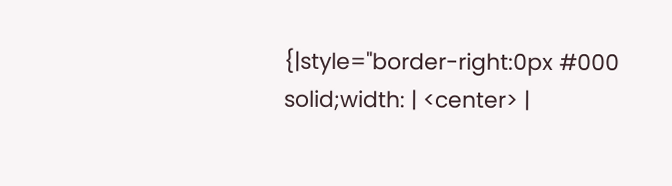{|style="border-right:0px #000 solid;width: | <center> |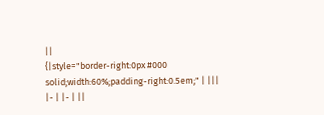||
{|style="border-right:0px #000 solid;width:60%;padding-right:0.5em;" | |||
|- | |- | ||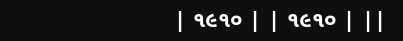| ૧૯૧૦ | | ૧૯૧૦ | ||